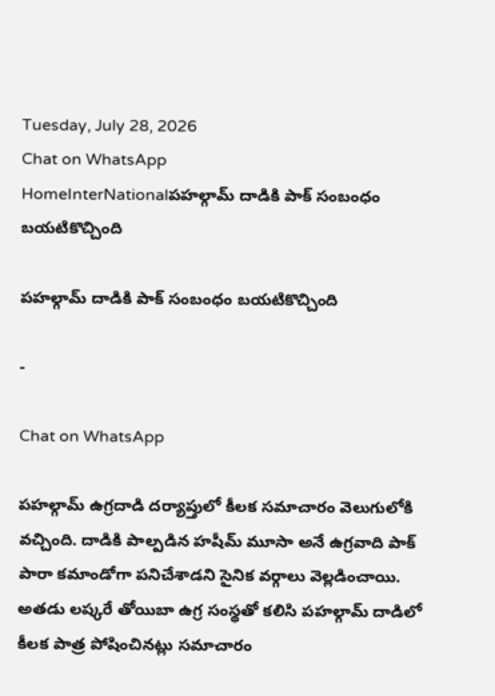Tuesday, July 28, 2026
Chat on WhatsApp
HomeInterNationalపహల్గామ్ దాడికి పాక్ సంబంధం బయటికొచ్చింది

పహల్గామ్ దాడికి పాక్ సంబంధం బయటికొచ్చింది

-

Chat on WhatsApp

పహల్గామ్ ఉగ్రదాడి దర్యాప్తులో కీలక సమాచారం వెలుగులోకి వచ్చింది. దాడికి పాల్పడిన హషీమ్ మూసా అనే ఉగ్రవాది పాక్ పారా కమాండోగా పనిచేశాడని సైనిక వర్గాలు వెల్లడించాయి. అతడు లష్కరే తోయిబా ఉగ్ర సంస్థతో కలిసి పహల్గామ్ దాడిలో కీలక పాత్ర పోషించినట్లు సమాచారం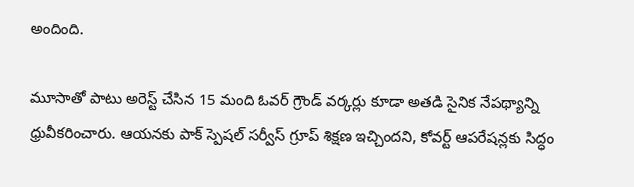అందింది.

మూసాతో పాటు అరెస్ట్ చేసిన 15 మంది ఓవర్ గ్రౌండ్ వర్కర్లు కూడా అతడి సైనిక నేపథ్యాన్ని ధ్రువీకరించారు. ఆయనకు పాక్ స్పెషల్ సర్వీస్ గ్రూప్ శిక్షణ ఇచ్చిందని, కోవర్ట్ ఆపరేషన్లకు సిద్ధం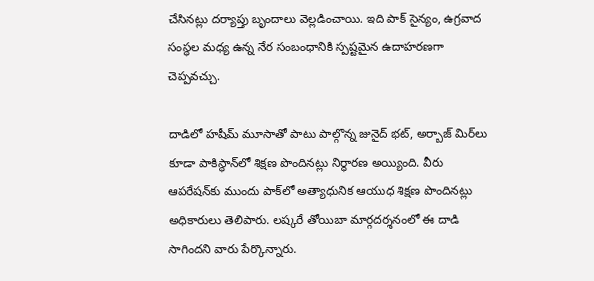చేసినట్లు దర్యాప్తు బృందాలు వెల్లడించాయి. ఇది పాక్ సైన్యం, ఉగ్రవాద సంస్థల మధ్య ఉన్న నేర సంబంధానికి స్పష్టమైన ఉదాహరణగా చెప్పవచ్చు.

దాడిలో హషీమ్ మూసాతో పాటు పాల్గొన్న జునైద్ భట్, అర్బాజ్ మిర్‌లు కూడా పాకిస్థాన్‌లో శిక్షణ పొందినట్లు నిర్ధారణ అయ్యింది. వీరు ఆపరేషన్‌కు ముందు పాక్‌లో అత్యాధునిక ఆయుధ శిక్షణ పొందినట్లు అధికారులు తెలిపారు. లష్కరే తోయిబా మార్గదర్శనంలో ఈ దాడి సాగిందని వారు పేర్కొన్నారు.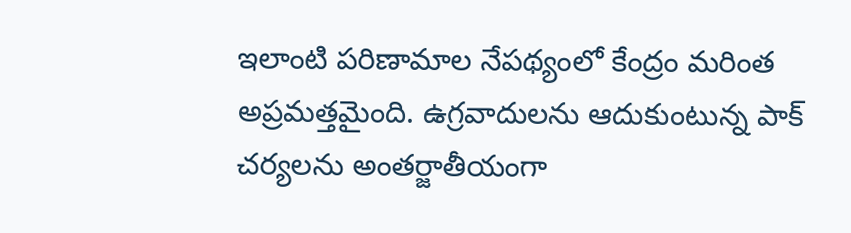ఇలాంటి పరిణామాల నేపథ్యంలో కేంద్రం మరింత అప్రమత్తమైంది. ఉగ్రవాదులను ఆదుకుంటున్న పాక్ చర్యలను అంతర్జాతీయంగా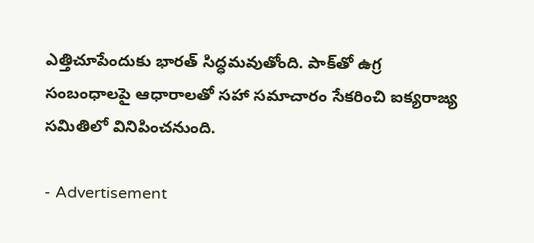ఎత్తిచూపేందుకు భారత్ సిద్ధమవుతోంది. పాక్‌తో ఉగ్ర సంబంధాలపై ఆధారాలతో సహా సమాచారం సేకరించి ఐక్యరాజ్య సమితిలో వినిపించనుంది.

- Advertisement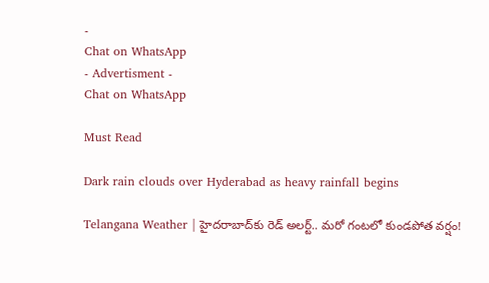-
Chat on WhatsApp
- Advertisment -
Chat on WhatsApp

Must Read

Dark rain clouds over Hyderabad as heavy rainfall begins

Telangana Weather | హైదరాబాద్‌కు రెడ్ అలర్ట్.. మరో గంటలో కుండపోత వర్షం!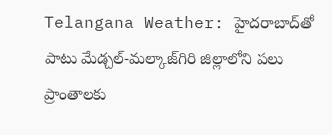Telangana Weather: హైదరాబాద్‌తో పాటు మేడ్చల్-మల్కాజ్‌గిరి జిల్లాలోని పలు ప్రాంతాలకు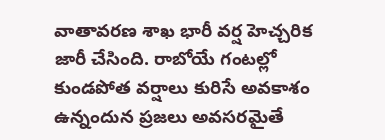వాతావరణ శాఖ భారీ వర్ష హెచ్చరిక జారీ చేసింది. రాబోయే గంటల్లో కుండపోత వర్షాలు కురిసే అవకాశం ఉన్నందున ప్రజలు అవసరమైతే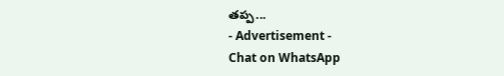తప్ప...
- Advertisement -
Chat on WhatsApp